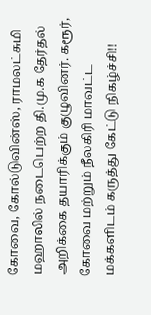கோவை, கோல்டுவின்ஸ், ராமலட்சுமி மஹாலில் நடைபெற்ற தி.மு.க தேர்தல் அறிக்கை தயாரிக்கும் குழுவினர். கரூர், கோவை மற்றும் நீலகிரி மாவட்ட மக்களிடம் கருத்து கேட்டு நிகழ்ச்சி!!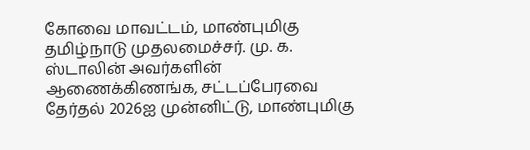கோவை மாவட்டம், மாண்புமிகு தமிழ்நாடு முதலமைச்சர். மு. க. ஸ்டாலின் அவர்களின் ஆணைக்கிணங்க, சட்டப்பேரவை தேர்தல் 2026ஐ முன்னிட்டு, மாண்புமிகு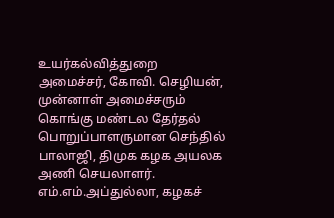உயர்கல்வித்துறை அமைச்சர், கோவி. செழியன், முன்னாள் அமைச்சரும் கொங்கு மண்டல தேர்தல் பொறுப்பாளருமான செந்தில் பாலாஜி, திமுக கழக அயலக அணி செயலாளர். எம்.எம்.அப்துல்லா, கழகச்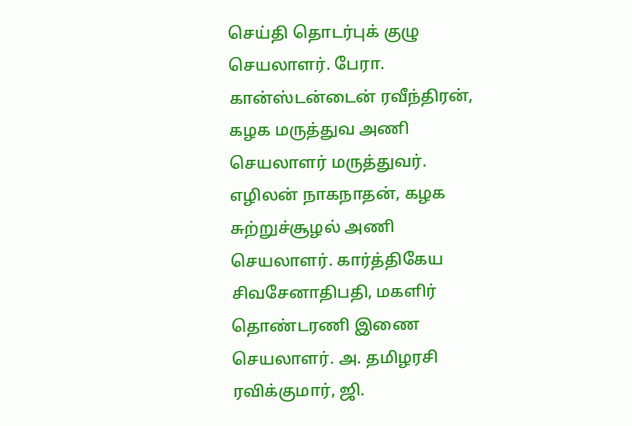செய்தி தொடர்புக் குழு செயலாளர். பேரா. கான்ஸ்டன்டைன் ரவீந்திரன், கழக மருத்துவ அணி செயலாளர் மருத்துவர். எழிலன் நாகநாதன், கழக சுற்றுச்சூழல் அணி செயலாளர். கார்த்திகேய சிவசேனாதிபதி, மகளிர் தொண்டரணி இணை செயலாளர். அ. தமிழரசி ரவிக்குமார், ஜி.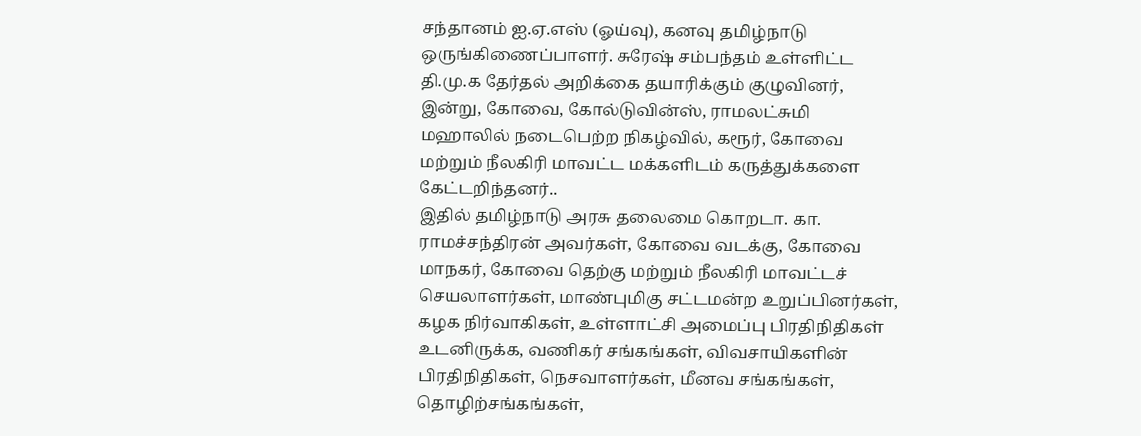சந்தானம் ஐ.ஏ.எஸ் (ஓய்வு), கனவு தமிழ்நாடு ஒருங்கிணைப்பாளர். சுரேஷ் சம்பந்தம் உள்ளிட்ட தி.மு.க தேர்தல் அறிக்கை தயாரிக்கும் குழுவினர், இன்று, கோவை, கோல்டுவின்ஸ், ராமலட்சுமி மஹாலில் நடைபெற்ற நிகழ்வில், கரூர், கோவை மற்றும் நீலகிரி மாவட்ட மக்களிடம் கருத்துக்களை கேட்டறிந்தனர்..
இதில் தமிழ்நாடு அரசு தலைமை கொறடா. கா. ராமச்சந்திரன் அவர்கள், கோவை வடக்கு, கோவை மாநகர், கோவை தெற்கு மற்றும் நீலகிரி மாவட்டச் செயலாளர்கள், மாண்புமிகு சட்டமன்ற உறுப்பினர்கள், கழக நிர்வாகிகள், உள்ளாட்சி அமைப்பு பிரதிநிதிகள் உடனிருக்க, வணிகர் சங்கங்கள், விவசாயிகளின் பிரதிநிதிகள், நெசவாளர்கள், மீனவ சங்கங்கள், தொழிற்சங்கங்கள்,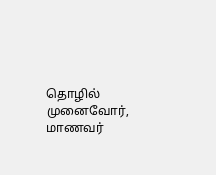தொழில் முனைவோர், மாணவர்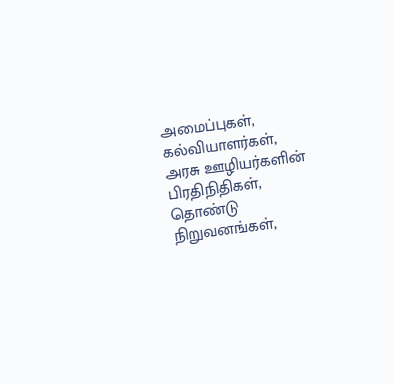அமைப்புகள், கல்வியாளர்கள், அரசு ஊழியர்களின் பிரதிநிதிகள், தொண்டு நிறுவனங்கள்,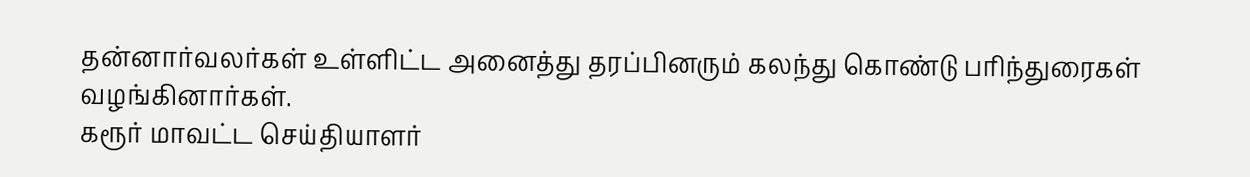தன்னார்வலர்கள் உள்ளிட்ட அனைத்து தரப்பினரும் கலந்து கொண்டு பரிந்துரைகள் வழங்கினார்கள்.
கரூர் மாவட்ட செய்தியாளர்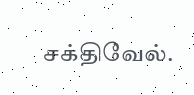சக்திவேல்.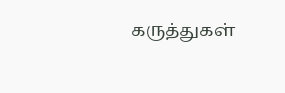கருத்துகள்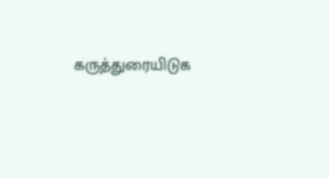கருத்துரையிடுக